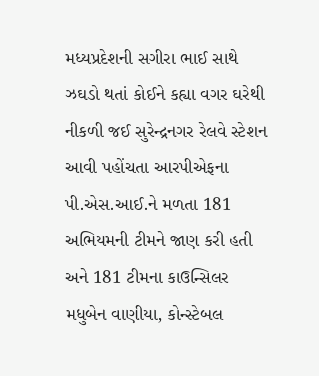મધ્યપ્રદેશની સગીરા ભાઈ સાથે ઝઘડો થતાં કોઈને કહ્યા વગર ઘરેથી નીકળી જઈ સુરેન્દ્રનગર રેલવે સ્ટેશન આવી પહોંચતા આરપીએફના પી.એસ.આઈ.ને મળતા 181 અભિયમની ટીમને જાણ કરી હતી અને 181 ટીમના કાઉન્સિલર મધુબેન વાણીયા, કોન્સ્ટેબલ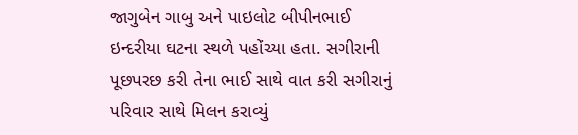જાગુબેન ગાબુ અને પાઇલોટ બીપીનભાઈ ઇન્દરીયા ઘટના સ્થળે પહોંચ્યા હતા. સગીરાની પૂછપરછ કરી તેના ભાઈ સાથે વાત કરી સગીરાનું પરિવાર સાથે મિલન કરાવ્યું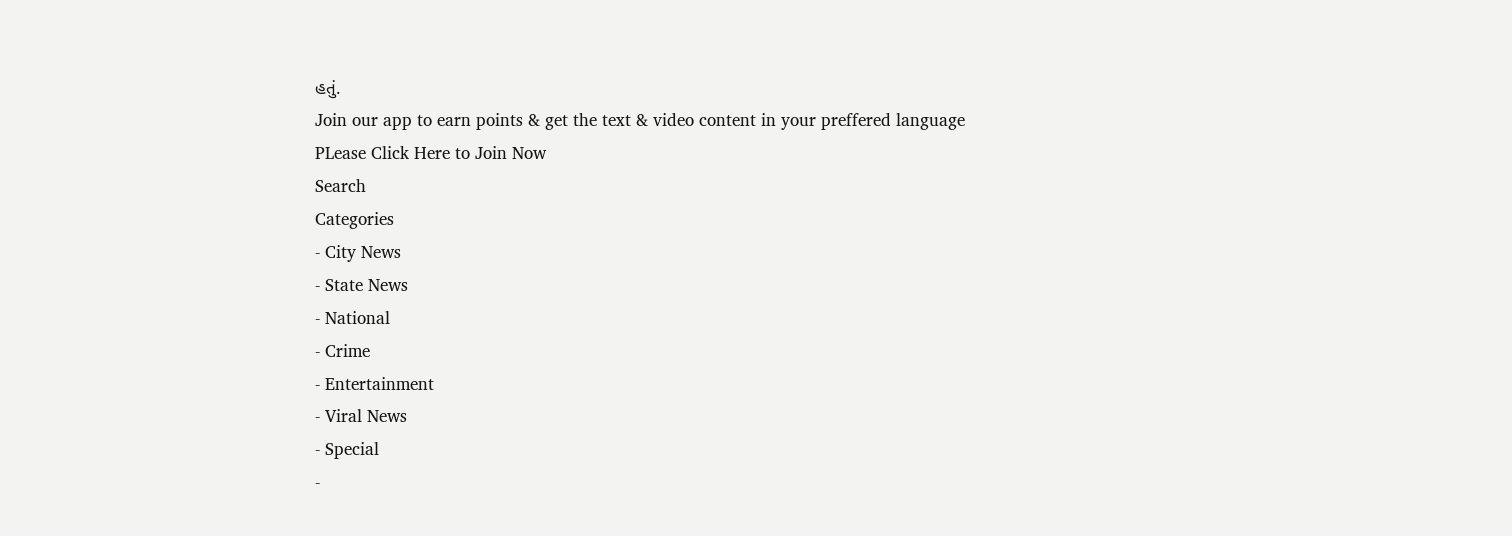હતું.
Join our app to earn points & get the text & video content in your preffered language
PLease Click Here to Join Now
Search
Categories
- City News
- State News
- National
- Crime
- Entertainment
- Viral News
- Special
-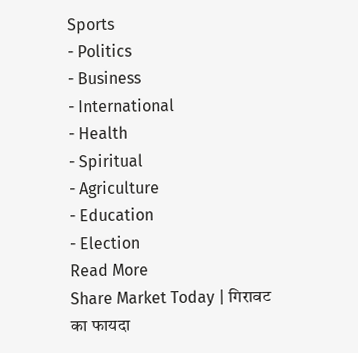Sports
- Politics
- Business
- International
- Health
- Spiritual
- Agriculture
- Education
- Election
Read More
Share Market Today | गिरावट का फायदा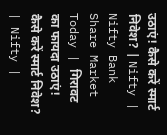उठाएं! कैसे करें स्मार्ट निवेश? | Nifty | Nifty Bank
Share Market Today | गिरावट का फायदा उठाएं! कैसे करें स्मार्ट निवेश? | Nifty |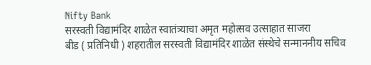Nifty Bank
सरस्वती विद्यामंदिर शाळेत स्वातंत्र्याचा अमृत महोत्सव उत्साहात साजरा
बीड ( प्रतिनिधी ) शहरातील सरस्वती विद्यामंदिर शाळेत संस्थेचे सन्माननीय सचिव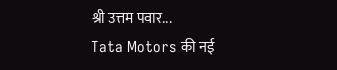श्री उत्तम पवार...
Tata Motors की नई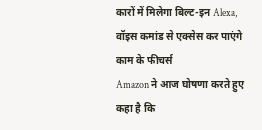कारों में मिलेगा बिल्ट-इन Alexa, वॉइस कमांड से एक्सेस कर पाएंगे काम के फीचर्स
Amazon ने आज घोषणा करते हुए कहा है कि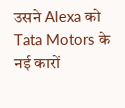उसने Alexa को Tata Motors के नई कारों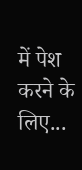में पेश करने के लिए...